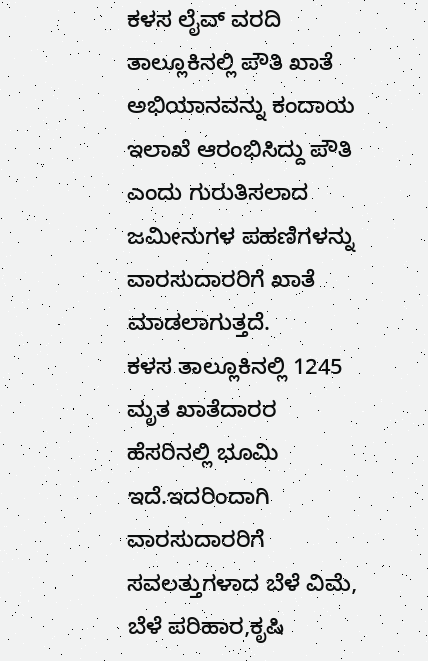ಕಳಸ ಲೈವ್ ವರದಿ
ತಾಲ್ಲೂಕಿನಲ್ಲಿ ಪೌತಿ ಖಾತೆ ಅಭಿಯಾನವನ್ನು ಕಂದಾಯ ಇಲಾಖೆ ಆರಂಭಿಸಿದ್ದು ಪೌತಿ ಎಂದು ಗುರುತಿಸಲಾದ ಜಮೀನುಗಳ ಪಹಣಿಗಳನ್ನು ವಾರಸುದಾರರಿಗೆ ಖಾತೆ ಮಾಡಲಾಗುತ್ತದೆ.
ಕಳಸ ತಾಲ್ಲೂಕಿನಲ್ಲಿ 1245 ಮೃತ ಖಾತೆದಾರರ ಹೆಸರಿನಲ್ಲಿ ಭೂಮಿ ಇದೆ.ಇದರಿಂದಾಗಿ ವಾರಸುದಾರರಿಗೆ ಸವಲತ್ತುಗಳಾದ ಬೆಳೆ ವಿಮೆ, ಬೆಳೆ ಪರಿಹಾರ,ಕೃಷಿ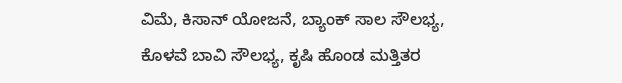ವಿಮೆ, ಕಿಸಾನ್ ಯೋಜನೆ, ಬ್ಯಾಂಕ್ ಸಾಲ ಸೌಲಭ್ಯ, ಕೊಳವೆ ಬಾವಿ ಸೌಲಭ್ಯ, ಕೃಷಿ ಹೊಂಡ ಮತ್ತಿತರ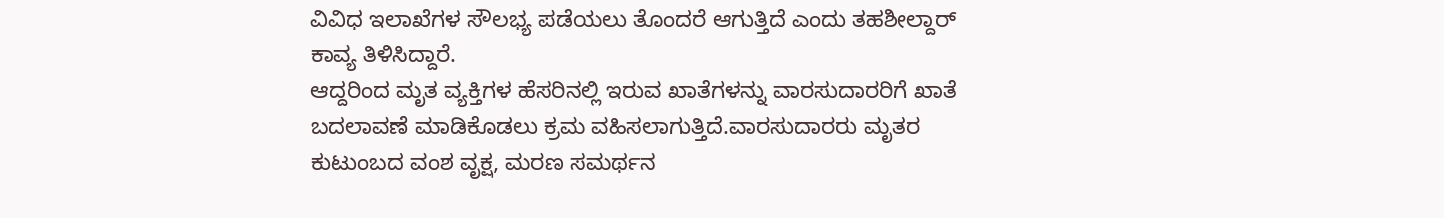ವಿವಿಧ ಇಲಾಖೆಗಳ ಸೌಲಭ್ಯ ಪಡೆಯಲು ತೊಂದರೆ ಆಗುತ್ತಿದೆ ಎಂದು ತಹಶೀಲ್ದಾರ್ ಕಾವ್ಯ ತಿಳಿಸಿದ್ದಾರೆ.
ಆದ್ದರಿಂದ ಮೃತ ವ್ಯಕ್ತಿಗಳ ಹೆಸರಿನಲ್ಲಿ ಇರುವ ಖಾತೆಗಳನ್ನು ವಾರಸುದಾರರಿಗೆ ಖಾತೆ ಬದಲಾವಣೆ ಮಾಡಿಕೊಡಲು ಕ್ರಮ ವಹಿಸಲಾಗುತ್ತಿದೆ.ವಾರಸುದಾರರು ಮೃತರ ಕುಟುಂಬದ ವಂಶ ವೃಕ್ಷ, ಮರಣ ಸಮರ್ಥನ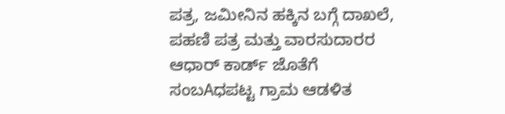ಪತ್ರ, ಜಮೀನಿನ ಹಕ್ಕಿನ ಬಗ್ಗೆ ದಾಖಲೆ, ಪಹಣಿ ಪತ್ರ ಮತ್ತು ವಾರಸುದಾರರ ಆಧಾರ್ ಕಾರ್ಡ್ ಜೊತೆಗೆ ಸಂಬAಧಪಟ್ಟ ಗ್ರಾಮ ಆಡಳಿತ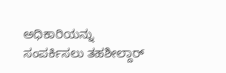ಅಧಿಕಾರಿಯನ್ನು ಸಂಪರ್ಕಿಸಲು ತಹಶೀಲ್ದಾರ್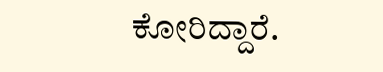ಕೋರಿದ್ದಾರೆ.